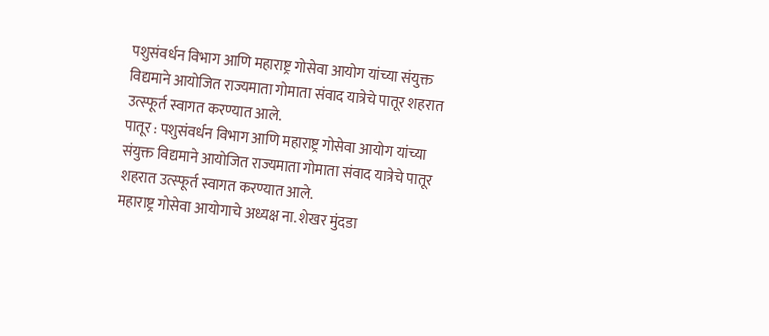पशुसंवर्धन विभाग आणि महाराष्ट्र गोसेवा आयोग यांच्या संयुक्त विद्यमाने आयोजित राज्यमाता गोमाता संवाद यात्रेचे पातूर शहरात उत्स्फूर्त स्वागत करण्यात आले.
पातूर : पशुसंवर्धन विभाग आणि महाराष्ट्र गोसेवा आयोग यांच्या संयुक्त विद्यमाने आयोजित राज्यमाता गोमाता संवाद यात्रेचे पातूर शहरात उत्स्फूर्त स्वागत करण्यात आले.
महाराष्ट्र गोसेवा आयोगाचे अध्यक्ष ना. शेखर मुंदडा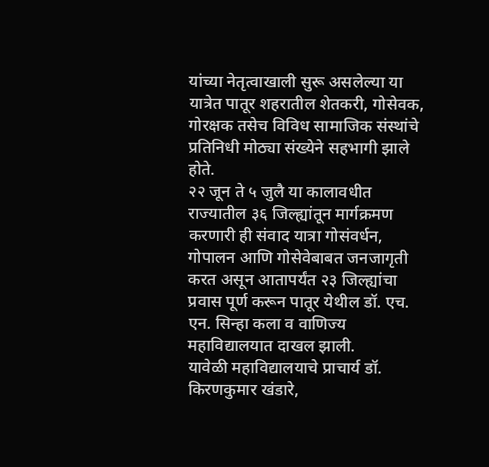यांच्या नेतृत्वाखाली सुरू असलेल्या या यात्रेत पातूर शहरातील शेतकरी, गोसेवक, गोरक्षक तसेच विविध सामाजिक संस्थांचे प्रतिनिधी मोठ्या संख्येने सहभागी झाले होते.
२२ जून ते ५ जुलै या कालावधीत राज्यातील ३६ जिल्ह्यांतून मार्गक्रमण करणारी ही संवाद यात्रा गोसंवर्धन, गोपालन आणि गोसेवेबाबत जनजागृती करत असून आतापर्यंत २३ जिल्ह्यांचा प्रवास पूर्ण करून पातूर येथील डॉ. एच. एन. सिन्हा कला व वाणिज्य महाविद्यालयात दाखल झाली.
यावेळी महाविद्यालयाचे प्राचार्य डॉ. किरणकुमार खंडारे,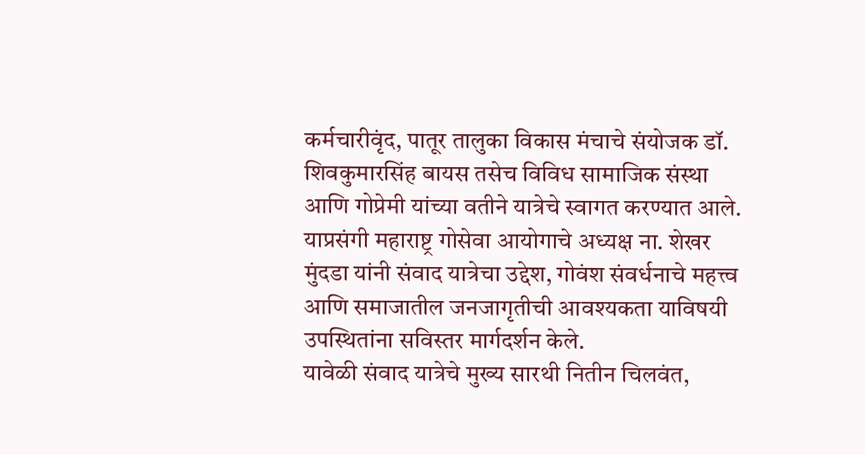कर्मचारीवृंद, पातूर तालुका विकास मंचाचे संयोजक डॉ. शिवकुमारसिंह बायस तसेच विविध सामाजिक संस्था आणि गोप्रेमी यांच्या वतीने यात्रेचे स्वागत करण्यात आले.
याप्रसंगी महाराष्ट्र गोसेवा आयोगाचे अध्यक्ष ना. शेखर मुंदडा यांनी संवाद यात्रेचा उद्देश, गोवंश संवर्धनाचे महत्त्व आणि समाजातील जनजागृतीची आवश्यकता याविषयी उपस्थितांना सविस्तर मार्गदर्शन केले.
यावेळी संवाद यात्रेचे मुख्य सारथी नितीन चिलवंत,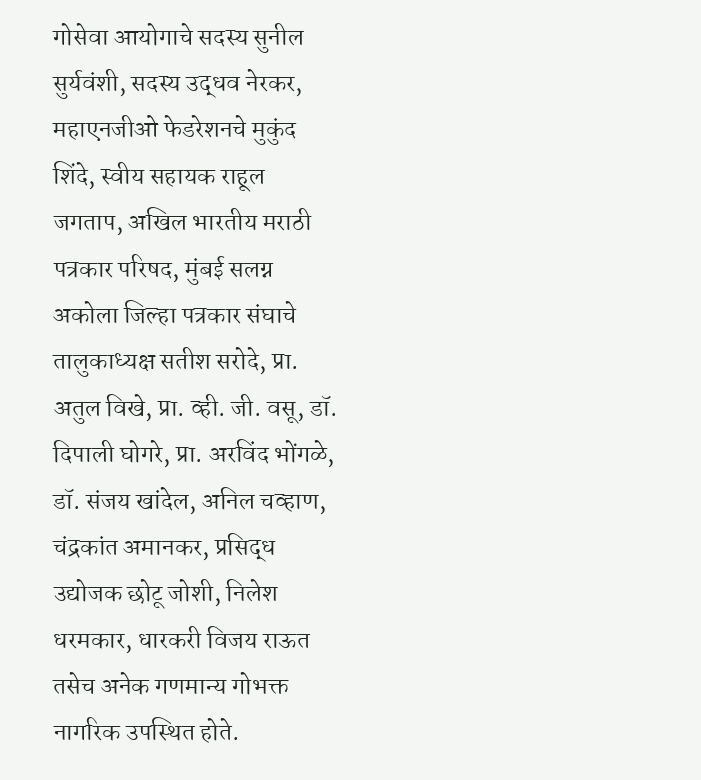गोसेवा आयोगाचे सदस्य सुनील सुर्यवंशी, सदस्य उद्धव नेरकर, महाएनजीओ फेडरेशनचे मुकुंद शिंदे, स्वीय सहायक राहूल जगताप, अखिल भारतीय मराठी पत्रकार परिषद, मुंबई सलग्न अकोला जिल्हा पत्रकार संघाचे तालुकाध्यक्ष सतीश सरोदे, प्रा. अतुल विखे, प्रा. व्ही. जी. वसू, डॉ. दिपाली घोगरे, प्रा. अरविंद भोंगळे, डॉ. संजय खांदेल, अनिल चव्हाण, चंद्रकांत अमानकर, प्रसिद्ध उद्योजक छोटू जोशी, निलेश धरमकार, धारकरी विजय राऊत तसेच अनेक गणमान्य गोभक्त नागरिक उपस्थित होते.